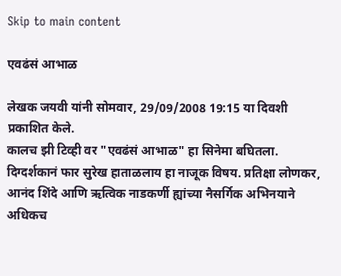Skip to main content

एवढंसं आभाळ

लेखक जयवी यांनी सोमवार, 29/09/2008 19:15 या दिवशी प्रकाशित केले.
कालच झी टिव्ही वर "एवढंसं आभाळ" हा सिनेमा बघितला. दिग्दर्शकानं फार सुरेख हाताळलाय हा नाजूक विषय. प्रतिक्षा लोणकर, आनंद शिंदे आणि ऋत्विक नाडकर्णी ह्यांच्या नैसर्गिक अभिनयाने अधिकच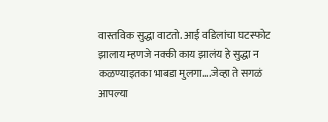वास्तविक सुद्धा वाटतो. आई वडिलांचा घटस्फोट झालाय म्हणजे नक्की काय झालंय हे सुद्धा न कळण्याइतका भाबडा मुलगा....जेव्हा ते सगळं आपल्या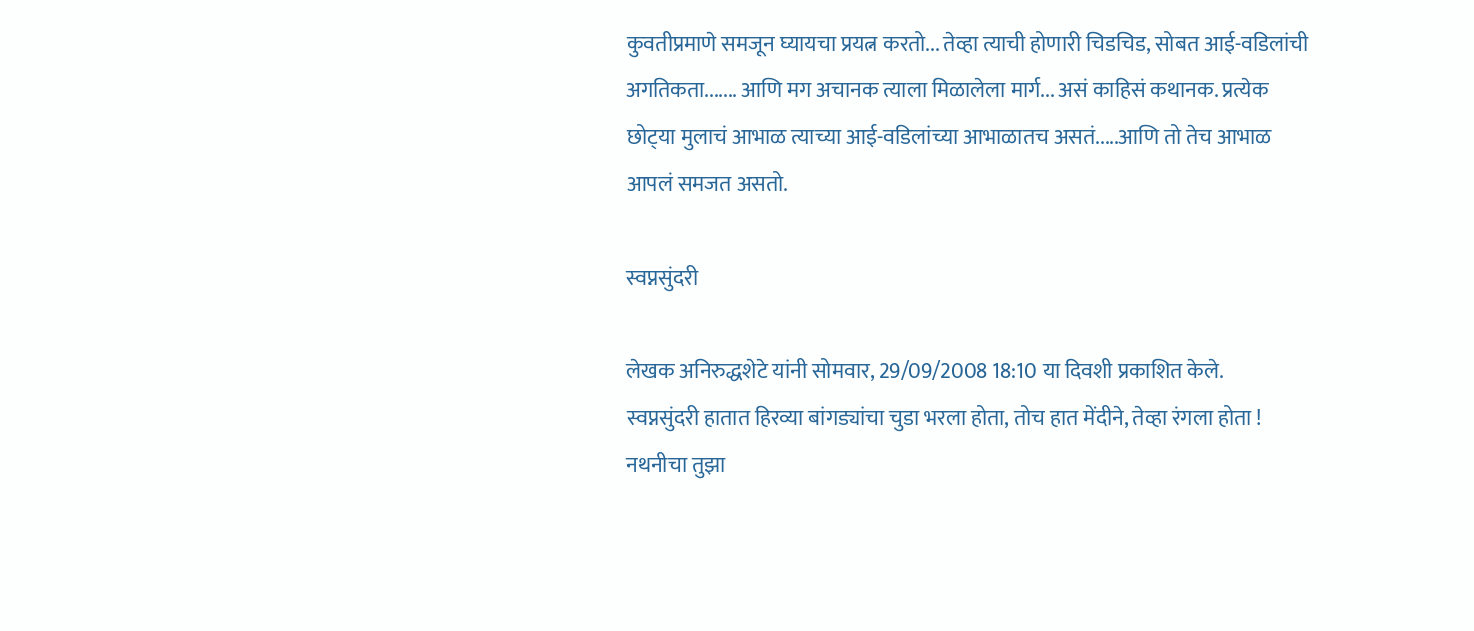कुवतीप्रमाणे समजून घ्यायचा प्रयत्न करतो... तेव्हा त्याची होणारी चिडचिड, सोबत आई-वडिलांची अगतिकता....... आणि मग अचानक त्याला मिळालेला मार्ग... असं काहिसं कथानक. प्रत्येक छोट्‍या मुलाचं आभाळ त्याच्या आई-वडिलांच्या आभाळातच असतं.....आणि तो तेच आभाळ आपलं समजत असतो.

स्वप्नसुंदरी

लेखक अनिरुद्धशेटे यांनी सोमवार, 29/09/2008 18:10 या दिवशी प्रकाशित केले.
स्वप्नसुंदरी हातात हिरव्या बांगड्यांचा चुडा भरला होता, तोच हात मेंदीने, तेव्हा रंगला होता ! नथनीचा तुझा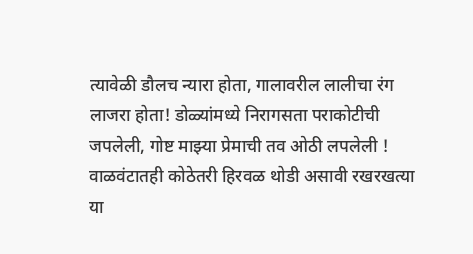त्यावेळी डौलच न्यारा होता, गालावरील लालीचा रंग लाजरा होता! डोळ्यांमध्ये निरागसता पराकोटीची जपलेली, गोष्ट माझ्या प्रेमाची तव ओठी लपलेली ! वाळवंटातही कोठेतरी हिरवळ थोडी असावी रखरखत्या या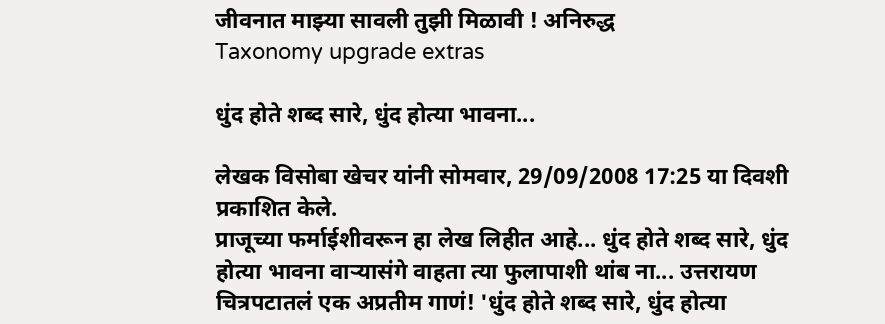जीवनात माझ्या सावली तुझी मिळावी ! अनिरुद्ध
Taxonomy upgrade extras

धुंद होते शब्द सारे, धुंद होत्या भावना...

लेखक विसोबा खेचर यांनी सोमवार, 29/09/2008 17:25 या दिवशी प्रकाशित केले.
प्राजूच्या फर्माईशीवरून हा लेख लिहीत आहे... धुंद होते शब्द सारे, धुंद होत्या भावना वार्‍यासंगे वाहता त्या फुलापाशी थांब ना... उत्तरायण चित्रपटातलं एक अप्रतीम गाणं! 'धुंद होते शब्द सारे, धुंद होत्या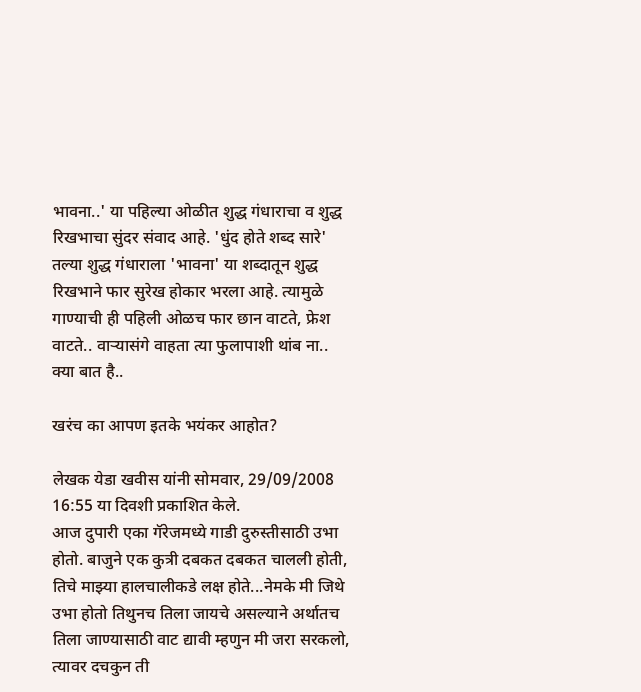भावना..' या पहिल्या ओळीत शुद्ध गंधाराचा व शुद्ध रिखभाचा सुंदर संवाद आहे. 'धुंद होते शब्द सारे' तल्या शुद्ध गंधाराला 'भावना' या शब्दातून शुद्ध रिखभाने फार सुरेख होकार भरला आहे. त्यामुळे गाण्याची ही पहिली ओळच फार छान वाटते, फ्रेश वाटते.. वार्‍यासंगे वाहता त्या फुलापाशी थांब ना.. क्या बात है..

खरंच का आपण इतके भयंकर आहोत?

लेखक येडा खवीस यांनी सोमवार, 29/09/2008 16:55 या दिवशी प्रकाशित केले.
आज दुपारी एका गॅरेजमध्ये गाडी दुरुस्तीसाठी उभा होतो. बाजुने एक कुत्री दबकत दबकत चालली होती, तिचे माझ्या हालचालीकडे लक्ष होते...नेमके मी जिथे उभा होतो तिथुनच तिला जायचे असल्याने अर्थातच तिला जाण्यासाठी वाट द्यावी म्हणुन मी जरा सरकलो, त्यावर दचकुन ती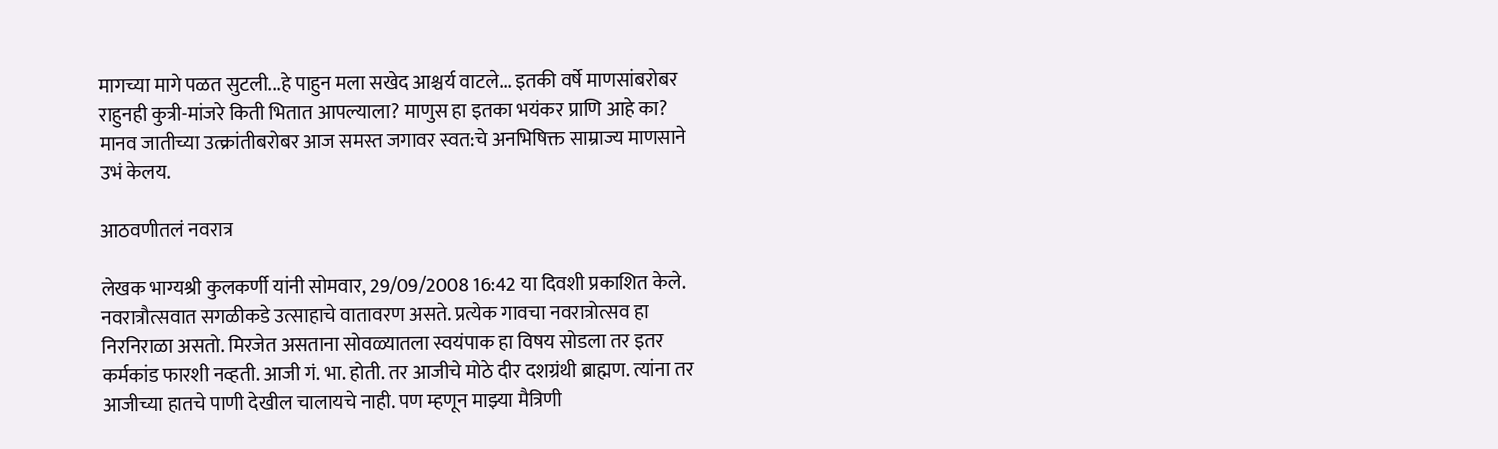मागच्या मागे पळत सुटली...हे पाहुन मला सखेद आश्चर्य वाटले... इतकी वर्षे माणसांबरोबर राहुनही कुत्री-मांजरे किती भितात आपल्याला? माणुस हा इतका भयंकर प्राणि आहे का? मानव जातीच्या उत्क्रांतीबरोबर आज समस्त जगावर स्वत:चे अनभिषिक्त साम्राज्य माणसाने उभं केलय.

आठवणीतलं नवरात्र

लेखक भाग्यश्री कुलकर्णी यांनी सोमवार, 29/09/2008 16:42 या दिवशी प्रकाशित केले.
नवरात्रौत्सवात सगळीकडे उत्साहाचे वातावरण असते. प्रत्येक गावचा नवरात्रोत्सव हा निरनिराळा असतो. मिरजेत असताना सोवळ्यातला स्वयंपाक हा विषय सोडला तर इतर कर्मकांड फारशी नव्हती. आजी गं. भा. होती. तर आजीचे मोठे दीर दशग्रंथी ब्राह्मण. त्यांना तर आजीच्या हातचे पाणी देखील चालायचे नाही. पण म्हणून माझ्या मैत्रिणी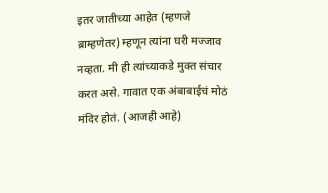इतर जातीच्या आहेत (म्हणजे ब्राम्हणेतर) म्हणून त्यांना घरी मज्जाव नव्हता. मी ही त्यांच्याकडे मुक्त संचार करत असे. गावात एक अंबाबाईचं मोठं मंदिर होतं. (आजही आहे)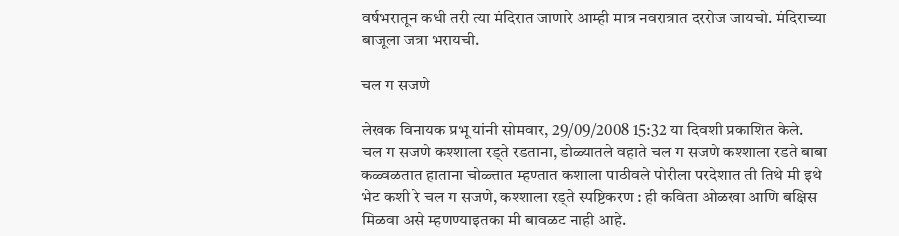वर्षभरातून कधी तरी त्या मंदिरात जाणारे आम्ही मात्र नवरात्रात दररोज जायचो. मंदिराच्या बाजूला जत्रा भरायची.

चल ग सजणे

लेखक विनायक प्रभू यांनी सोमवार, 29/09/2008 15:32 या दिवशी प्रकाशित केले.
चल ग सजणे कश्शाला रड्ते रडताना, डोळ्यातले वहाते चल ग सजणे कश्शाला रडते बाबा कळ्वळतात हाताना चोळ्त्तात म्हण्तात कशाला पाठीवले पोरीला परदेशात ती तिथे मी इथे भेट कशी रे चल ग सजणे, कश्शाला रड्ते स्पष्टिकरण : ही कविता ओळखा आणि बक्षिस मिळवा असे म्हणण्याइतका मी बावळट नाही आहे.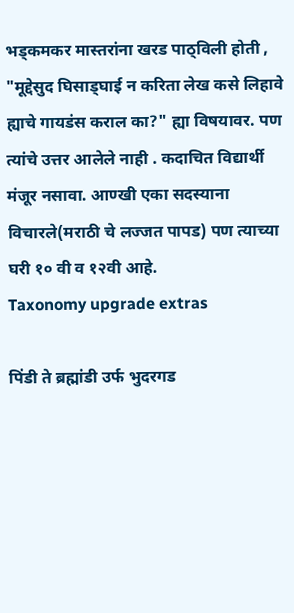भड्कमकर मास्तरांना खरड पाठ्विली होती , "मूद्देसुद घिसाड्घाई न करिता लेख कसे लिहावे ह्याचे गायडंस कराल का?" ह्या विषयावर. पण त्यांचे उत्तर आलेले नाही . कदाचित विद्यार्थी मंजूर नसावा. आण्खी एका सदस्याना विचारले(मराठी चे लज्जत पापड) पण त्याच्या घरी १० वी व १२वी आहे.
Taxonomy upgrade extras

पिंडी ते ब्रह्मांडी उर्फ भुदरगड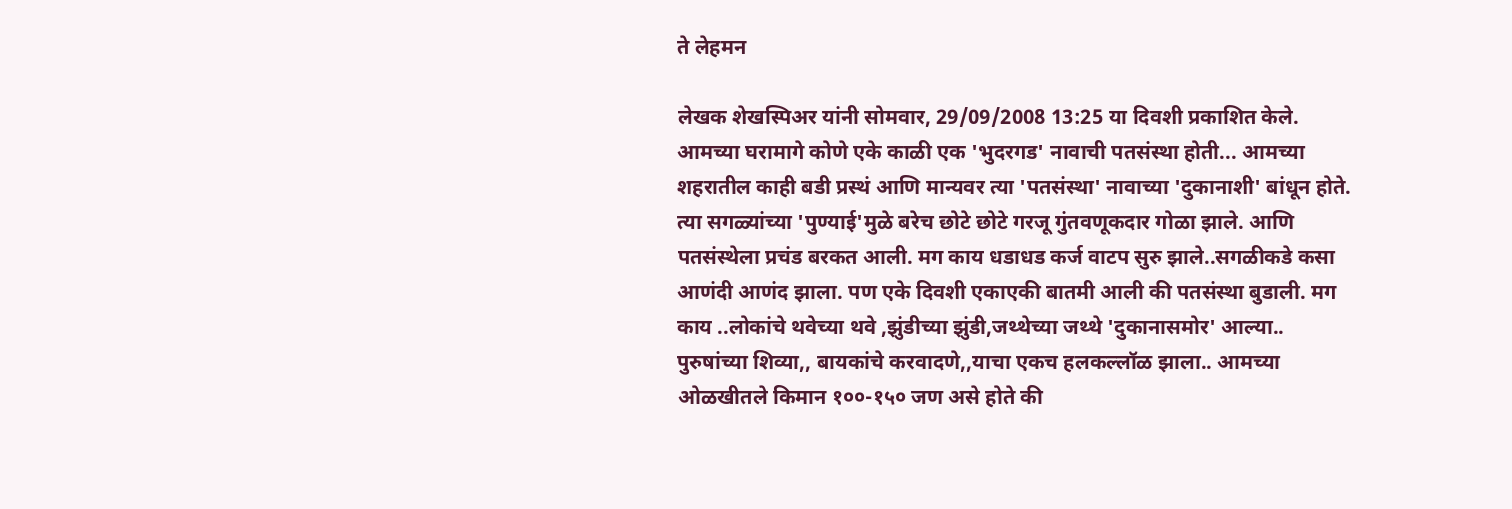ते लेहमन

लेखक शेखस्पिअर यांनी सोमवार, 29/09/2008 13:25 या दिवशी प्रकाशित केले.
आमच्या घरामागे कोणे एके काळी एक 'भुदरगड' नावाची पतसंस्था होती... आमच्या शहरातील काही बडी प्रस्थं आणि मान्यवर त्या 'पतसंस्था' नावाच्या 'दुकानाशी' बांधून होते. त्या सगळ्यांच्या 'पुण्याई'मुळे बरेच छोटे छोटे गरजू गुंतवणूकदार गोळा झाले. आणि पतसंस्थेला प्रचंड बरकत आली. मग काय धडाधड कर्ज वाटप सुरु झाले..सगळीकडे कसा आणंदी आणंद झाला. पण एके दिवशी एकाएकी बातमी आली की पतसंस्था बुडाली. मग काय ..लोकांचे थवेच्या थवे ,झुंडीच्या झुंडी,जथ्थेच्या जथ्थे 'दुकानासमोर' आल्या.. पुरुषांच्या शिव्या,, बायकांचे करवादणे,,याचा एकच हलकल्लॉळ झाला.. आमच्या ओळखीतले किमान १००-१५० जण असे होते की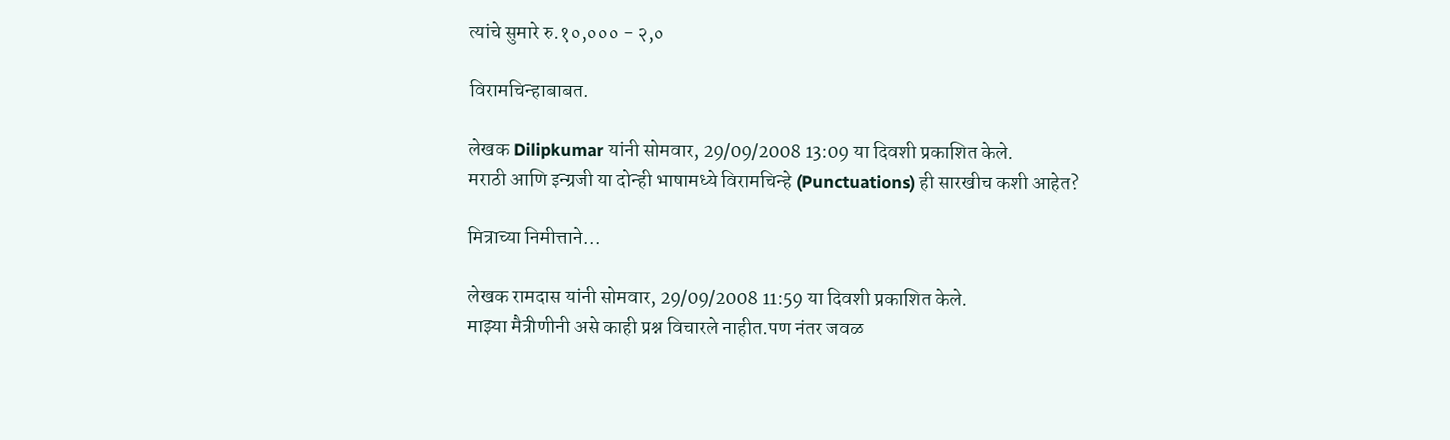त्यांचे सुमारे रु.१०,००० - २,०

विरामचिन्हाबाबत.

लेखक Dilipkumar यांनी सोमवार, 29/09/2008 13:09 या दिवशी प्रकाशित केले.
मराठी आणि इन्ग्रजी या दोन्ही भाषामध्ये विरामचिन्हे (Punctuations) ही सारखीच कशी आहेत?

मित्राच्या निमीत्ताने...

लेखक रामदास यांनी सोमवार, 29/09/2008 11:59 या दिवशी प्रकाशित केले.
माझ्या मैत्रीणीनी असे काही प्रश्न विचारले नाहीत.पण नंतर जवळ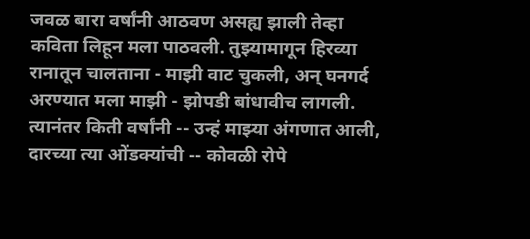जवळ बारा वर्षांनी आठवण असह्य झाली तेव्हा कविता लिहून मला पाठवली. तुझ्यामागून हिरव्या रानातून चालताना - माझी वाट चुकली, अन् घनगर्द अरण्यात मला माझी - झोपडी बांधावीच लागली. त्यानंतर किती वर्षांनी -- उन्हं माझ्या अंगणात आली, दारच्या त्या ओंडक्यांची -- कोवळी रोपे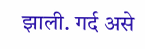झाली. गर्द असे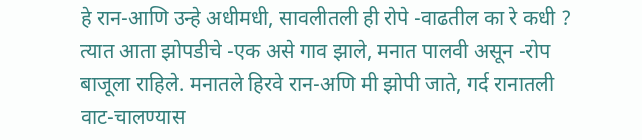हे रान-आणि उन्हे अधीमधी, सावलीतली ही रोपे -वाढतील का रे कधी ? त्यात आता झोपडीचे -एक असे गाव झाले, मनात पालवी असून -रोप बाजूला राहिले. मनातले हिरवे रान-अणि मी झोपी जाते, गर्द रानातली वाट-चालण्यास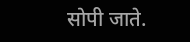सोपी जाते.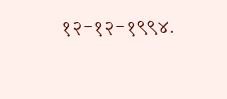१२-१२-१९९४.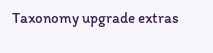Taxonomy upgrade extras